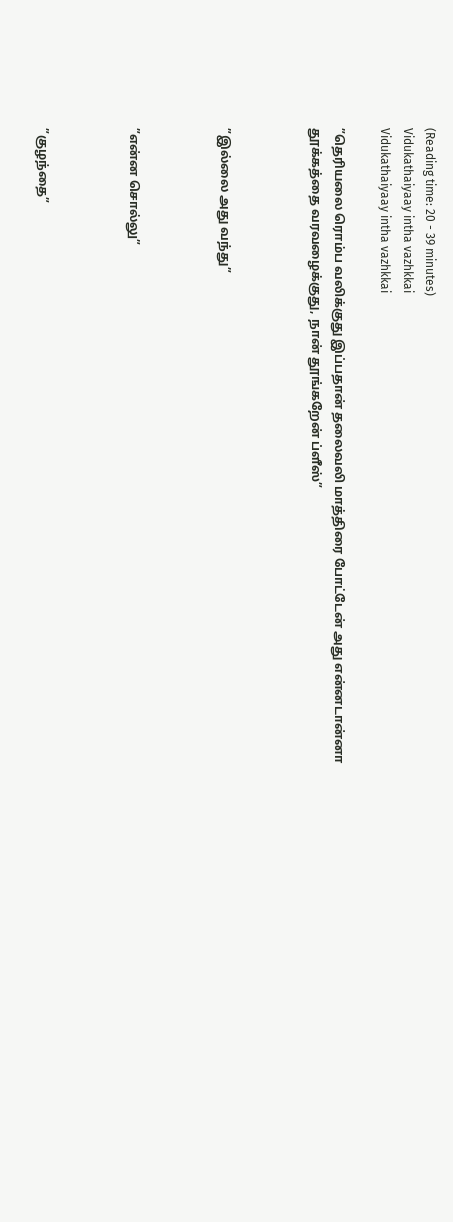(Reading time: 20 - 39 minutes)
Vidukathaiyaay intha vazhkkai
Vidukathaiyaay intha vazhkkai

”தெரியலை ரொம்ப வலிக்குது இப்பதான் தலைவலி மாத்திரை போட்டேன் அது என்னடான்னா தூக்கத்தை வரவழைக்குது, நான் தூங்கறேன் ப்ளீஸ்”



”இல்லை அது வந்து”



”என்ன சொல்லு”



”குழந்தை”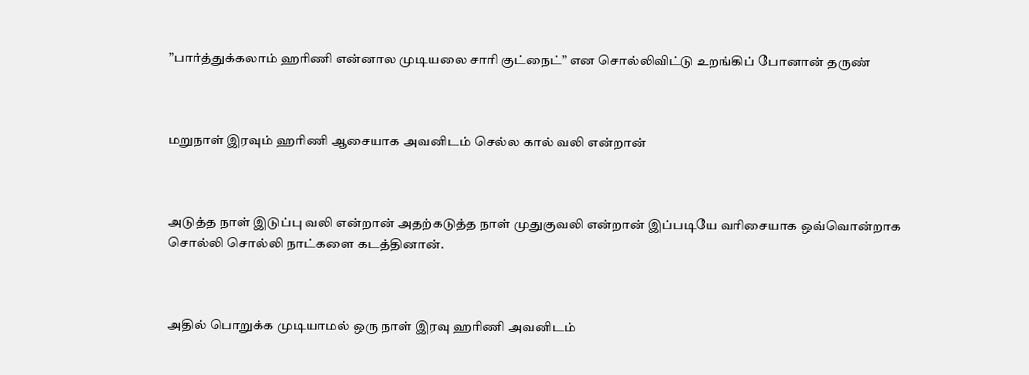”பார்த்துக்கலாம் ஹரிணி என்னால முடியலை சாரி குட்நைட்” என சொல்லிவிட்டு உறங்கிப் போனான் தருண்



மறுநாள் இரவும் ஹரிணி ஆசையாக அவனிடம் செல்ல கால் வலி என்றான்



அடுத்த நாள் இடுப்பு வலி என்றான் அதற்கடுத்த நாள் முதுகுவலி என்றான் இப்படியே வரிசையாக ஒவ்வொன்றாக சொல்லி சொல்லி நாட்களை கடத்தினான்.



அதில் பொறுக்க முடியாமல் ஒரு நாள் இரவு ஹரிணி அவனிடம்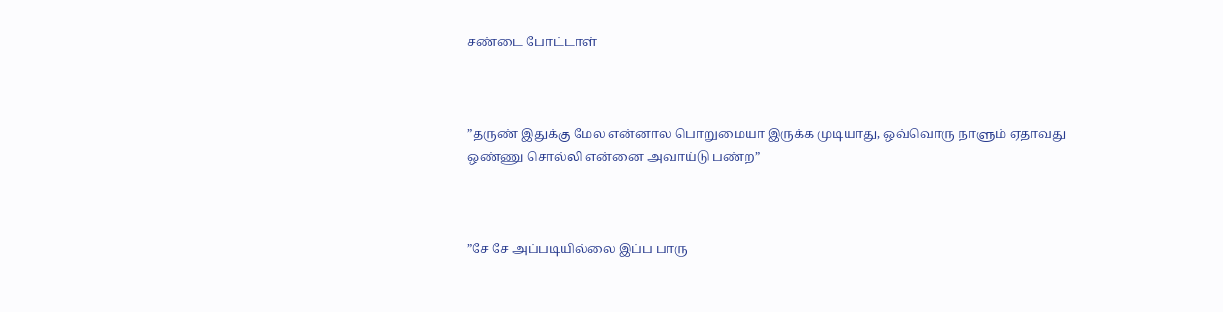சண்டை போட்டாள்



”தருண் இதுக்கு மேல என்னால பொறுமையா இருக்க முடியாது, ஒவ்வொரு நாளும் ஏதாவது ஒண்ணு சொல்லி என்னை அவாய்டு பண்ற”



”சே சே அப்படியில்லை இப்ப பாரு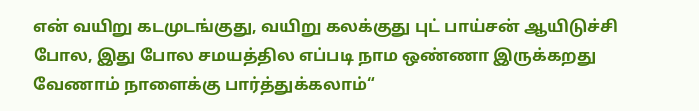என் வயிறு கடமுடங்குது, வயிறு கலக்குது புட் பாய்சன் ஆயிடுச்சி போல, இது போல சமயத்தில எப்படி நாம ஒண்ணா இருக்கறது வேணாம் நாளைக்கு பார்த்துக்கலாம்“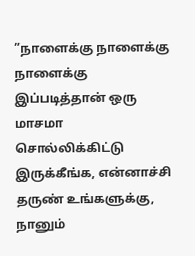”நாளைக்கு நாளைக்கு நாளைக்கு இப்படித்தான் ஒரு மாசமா சொல்லிக்கிட்டு இருக்கீங்க, என்னாச்சி தருண் உங்களுக்கு, நானும்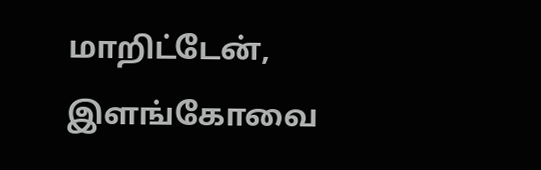மாறிட்டேன், இளங்கோவை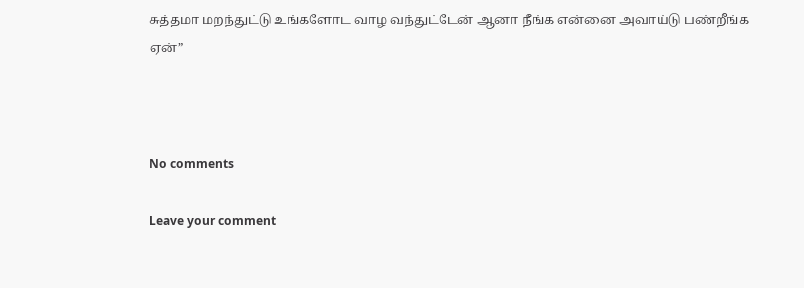சுத்தமா மறந்துட்டு உங்களோட வாழ வந்துட்டேன் ஆனா நீங்க என்னை அவாய்டு பண்றீங்க ஏன்”



No comments

Leave your comment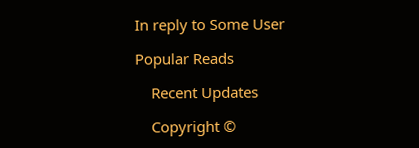In reply to Some User

Popular Reads

    Recent Updates

    Copyright ©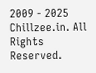2009 - 2025 Chillzee.in. All Rights Reserved.